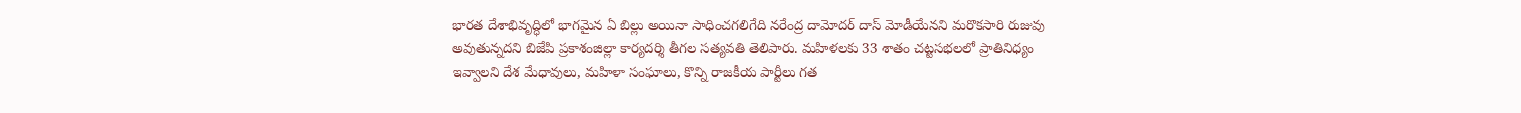భారత దేశాభివృద్ధిలో భాగమైన ఏ బిల్లు అయినా సాధించగలిగేది నరేంద్ర దామోదర్ దాస్ మోడీయేనని మరొకసారి రుజువు అవుతున్నదని బిజేపి ప్రకాశంజిల్లా కార్యదర్శి తీగల సత్యవతి తెలిపారు. మహిళలకు 33 శాతం చట్టసభలలో ప్రాతినిధ్యం ఇవ్వాలని దేశ మేధావులు, మహిళా సంఘాలు, కొన్ని రాజకీయ పార్టీలు గత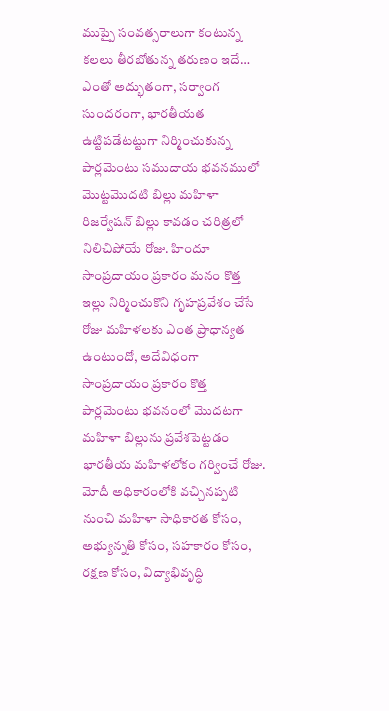ముప్పై సంవత్సరాలుగా కంటున్న కలలు తీరబోతున్న తరుణం ఇదే…
ఎంతో అద్భుతంగా, సర్వాంగ సుందరంగా, భారతీయత ఉట్టిపడేటట్టుగా నిర్మించుకున్న పార్లమెంటు సముదాయ భవనములో మొట్టమొదటి బిల్లు మహిళా రిజర్వేషన్ బిల్లు కావడం చరిత్రలో నిలిచిపోయే రోజు. హిందూ సాంప్రదాయం ప్రకారం మనం కొత్త ఇల్లు నిర్మించుకొని గృహప్రవేశం చేసే రోజు మహిళలకు ఎంత ప్రాధాన్యత ఉంటుందో, అదేవిధంగా సాంప్రదాయం ప్రకారం కొత్త పార్లమెంటు భవనంలో మొదటగా మహిళా బిల్లును ప్రవేశపెట్టడం భారతీయ మహిళలోకం గర్వించే రోజు.
మోదీ అధికారంలోకి వచ్చినప్పటి నుంచి మహిళా సాధికారత కోసం, అభ్యున్నతి కోసం, సహకారం కోసం, రక్షణ కోసం, విద్యాభివృద్ధి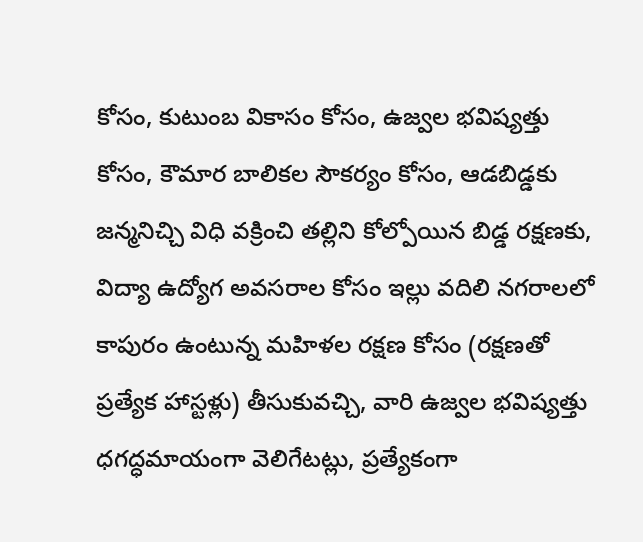కోసం, కుటుంబ వికాసం కోసం, ఉజ్వల భవిష్యత్తు కోసం, కౌమార బాలికల సౌకర్యం కోసం, ఆడబిడ్డకు జన్మనిచ్చి విధి వక్రించి తల్లిని కోల్పోయిన బిడ్డ రక్షణకు, విద్యా ఉద్యోగ అవసరాల కోసం ఇల్లు వదిలి నగరాలలో కాపురం ఉంటున్న మహిళల రక్షణ కోసం (రక్షణతో ప్రత్యేక హాస్టళ్లు) తీసుకువచ్చి, వారి ఉజ్వల భవిష్యత్తు ధగద్ధమాయంగా వెలిగేటట్లు, ప్రత్యేకంగా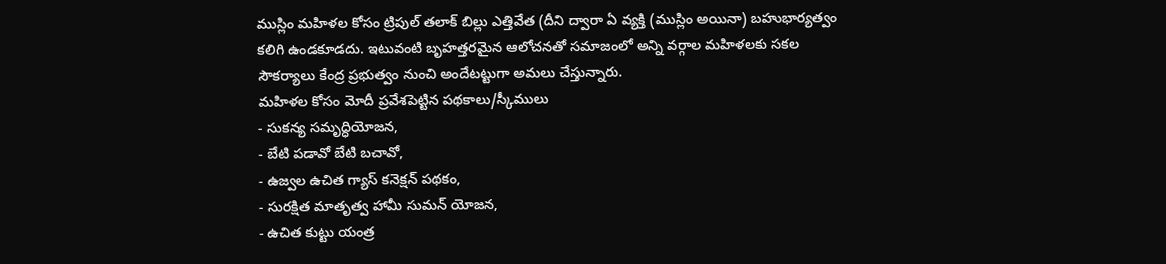ముస్లిం మహిళల కోసం ట్రిపుల్ తలాక్ బిల్లు ఎత్తివేత (దీని ద్వారా ఏ వ్యక్తి (ముస్లిం అయినా) బహుభార్యత్వం కలిగి ఉండకూడదు. ఇటువంటి బృహత్తరమైన ఆలోచనతో సమాజంలో అన్ని వర్గాల మహిళలకు సకల సౌకర్యాలు కేంద్ర ప్రభుత్వం నుంచి అందేటట్టుగా అమలు చేస్తున్నారు.
మహిళల కోసం మోదీ ప్రవేశపెట్టిన పథకాలు/స్కీములు
- సుకన్య సమృద్ధియోజన,
- బేటి పడావో బేటి బచావో,
- ఉజ్వల ఉచిత గ్యాస్ కనెక్షన్ పథకం,
- సురక్షిత మాతృత్వ హామీ సుమన్ యోజన,
- ఉచిత కుట్టు యంత్ర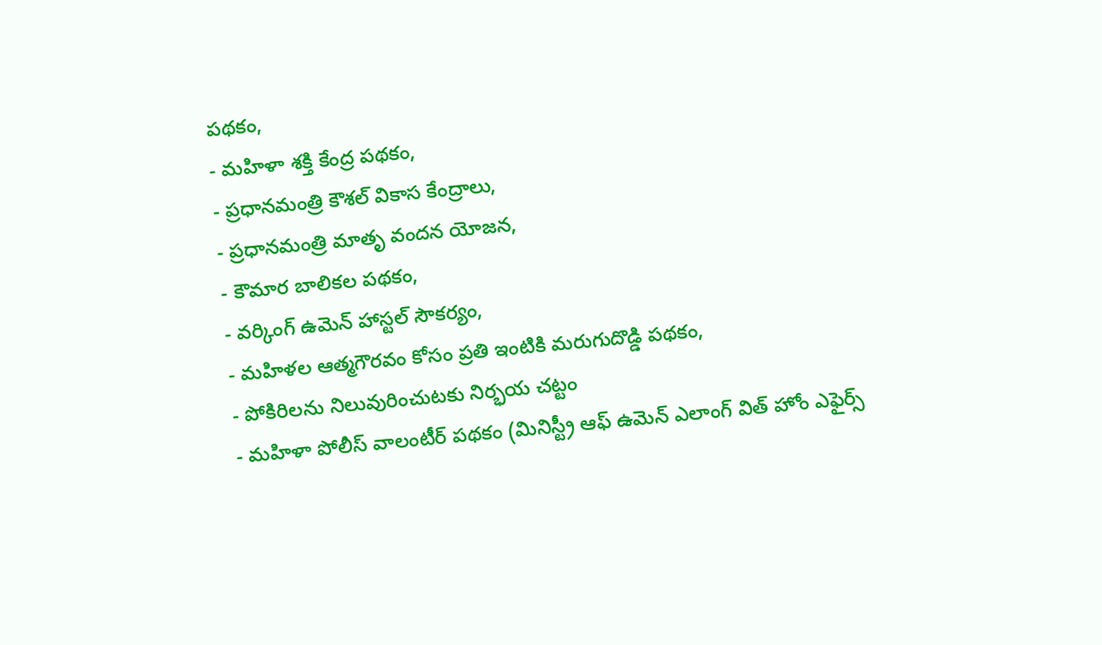పథకం,
- మహిళా శక్తి కేంద్ర పథకం,
- ప్రధానమంత్రి కౌశల్ వికాస కేంద్రాలు,
- ప్రధానమంత్రి మాతృ వందన యోజన,
- కౌమార బాలికల పథకం,
- వర్కింగ్ ఉమెన్ హాస్టల్ సౌకర్యం,
- మహిళల ఆత్మగౌరవం కోసం ప్రతి ఇంటికి మరుగుదొడ్డి పథకం,
- పోకిరిలను నిలువురించుటకు నిర్భయ చట్టం
- మహిళా పోలీస్ వాలంటీర్ పథకం (మినిస్ట్రీ ఆఫ్ ఉమెన్ ఎలాంగ్ విత్ హోం ఎఫైర్స్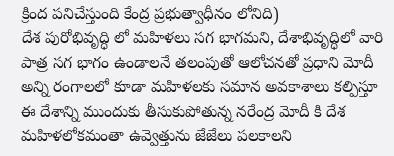క్రింద పనిచేస్తుంది కేంద్ర ప్రభుత్వాధీనం లోనిది)
దేశ పురోభివృద్ధి లో మహిళలు సగ భాగమని, దేశాభివృద్ధిలో వారి పాత్ర సగ భాగం ఉండాలనే తలంపుతో ఆలోచనతో ప్రధాని మోదీ అన్ని రంగాలలో కూడా మహిళలకు సమాన అవకాశాలు కల్పిస్తూ ఈ దేశాన్ని ముందుకు తీసుకుపోతున్న నరేంద్ర మోదీ కి దేశ మహిళలోకమంతా ఉవ్వెత్తును జేజేలు పలకాలని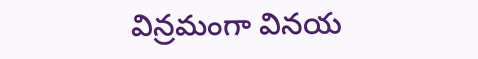విన్రమంగా వినయ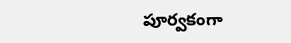పూర్వకంగా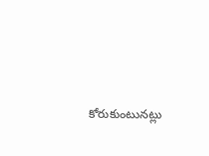కోరుకుంటునట్లు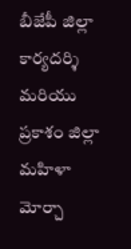బీజేపీ జిల్లా కార్యదర్శి మరియు ప్రకాశం జిల్లా మహిళా మోర్చా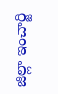జిల్లా ఇంచార్జి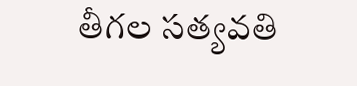తీగల సత్యవతి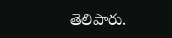తెలిపారు.